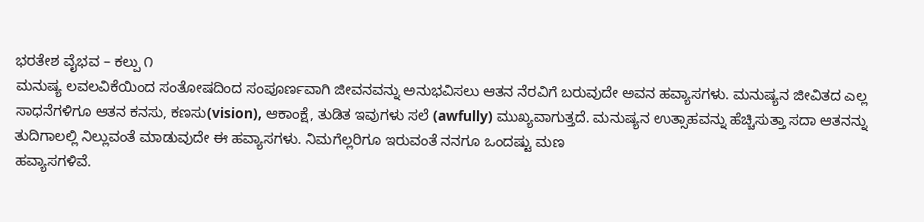ಭರತೇಶ ವೈಭವ – ಕಲ್ಪು ೧
ಮನುಷ್ಯ ಲವಲವಿಕೆಯಿಂದ ಸಂತೋಷದಿಂದ ಸಂಪೂರ್ಣವಾಗಿ ಜೀವನವನ್ನು ಅನುಭವಿಸಲು ಆತನ ನೆರವಿಗೆ ಬರುವುದೇ ಅವನ ಹವ್ಯಾಸಗಳು. ಮನುಷ್ಯನ ಜೀವಿತದ ಎಲ್ಲ ಸಾಧನೆಗಳಿಗೂ ಆತನ ಕನಸು, ಕಣಸು(vision), ಆಕಾಂಕ್ಷೆ, ತುಡಿತ ಇವುಗಳು ಸಲೆ (awfully) ಮುಖ್ಯವಾಗುತ್ತದೆ. ಮನುಷ್ಯನ ಉತ್ಸಾಹವನ್ನು ಹೆಚ್ಚಿಸುತ್ತಾ ಸದಾ ಆತನನ್ನು ತುದಿಗಾಲಲ್ಲಿ ನಿಲ್ಲುವಂತೆ ಮಾಡುವುದೇ ಈ ಹವ್ಯಾಸಗಳು. ನಿಮಗೆಲ್ಲರಿಗೂ ಇರುವಂತೆ ನನಗೂ ಒಂದಷ್ಟು ಮಣ
ಹವ್ಯಾಸಗಳಿವೆ.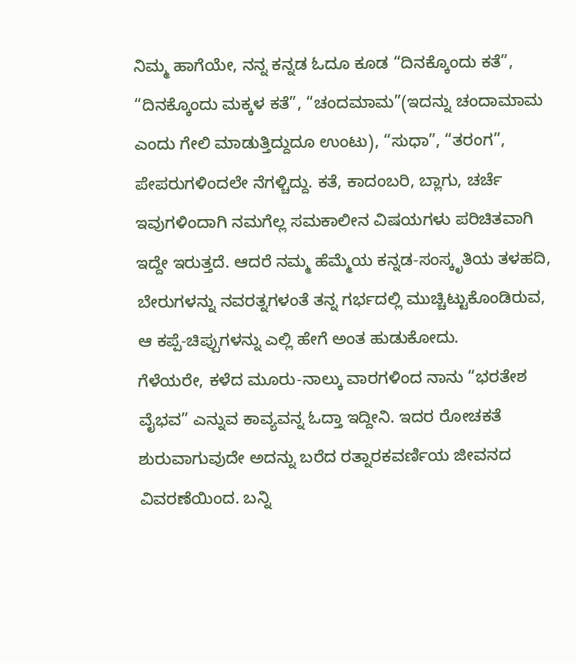ನಿಮ್ಮ ಹಾಗೆಯೇ, ನನ್ನ ಕನ್ನಡ ಓದೂ ಕೂಡ “ದಿನಕ್ಕೊಂದು ಕತೆ”, “ದಿನಕ್ಕೊಂದು ಮಕ್ಕಳ ಕತೆ”, “ಚಂದಮಾಮ”(ಇದನ್ನು ಚಂದಾಮಾಮ ಎಂದು ಗೇಲಿ ಮಾಡುತ್ತಿದ್ದುದೂ ಉಂಟು), “ಸುಧಾ”, “ತರಂಗ”, ಪೇಪರುಗಳಿಂದಲೇ ನೆಗಳ್ಚಿದ್ದು. ಕತೆ, ಕಾದಂಬರಿ, ಬ್ಲಾಗು, ಚರ್ಚೆ ಇವುಗಳಿಂದಾಗಿ ನಮಗೆಲ್ಲ ಸಮಕಾಲೀನ ವಿಷಯಗಳು ಪರಿಚಿತವಾಗಿ ಇದ್ದೇ ಇರುತ್ತದೆ. ಆದರೆ ನಮ್ಮ ಹೆಮ್ಮೆಯ ಕನ್ನಡ-ಸಂಸ್ಕೃತಿಯ ತಳಹದಿ, ಬೇರುಗಳನ್ನು ನವರತ್ನಗಳಂತೆ ತನ್ನ ಗರ್ಭದಲ್ಲಿ ಮುಚ್ಚಿಟ್ಟುಕೊಂಡಿರುವ, ಆ ಕಪ್ಪೆ-ಚಿಪ್ಪುಗಳನ್ನು ಎಲ್ಲಿ ಹೇಗೆ ಅಂತ ಹುಡುಕೋದು.
ಗೆಳೆಯರೇ, ಕಳೆದ ಮೂರು-ನಾಲ್ಕು ವಾರಗಳಿಂದ ನಾನು “ಭರತೇಶ ವೈಭವ” ಎನ್ನುವ ಕಾವ್ಯವನ್ನ ಓದ್ತಾ ಇದ್ದೀನಿ. ಇದರ ರೋಚಕತೆ ಶುರುವಾಗುವುದೇ ಅದನ್ನು ಬರೆದ ರತ್ನಾರಕವರ್ಣಿಯ ಜೀವನದ ವಿವರಣೆಯಿಂದ. ಬನ್ನಿ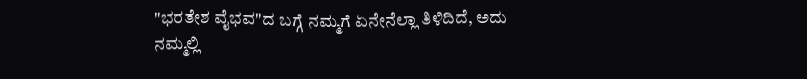"ಭರತೇಶ ವೈಭವ"ದ ಬಗ್ಗೆ ನಮ್ಮಗೆ ಏನೇನೆಲ್ಲಾ ತಿಳಿದಿದೆ, ಅದು ನಮ್ಮಲ್ಲಿ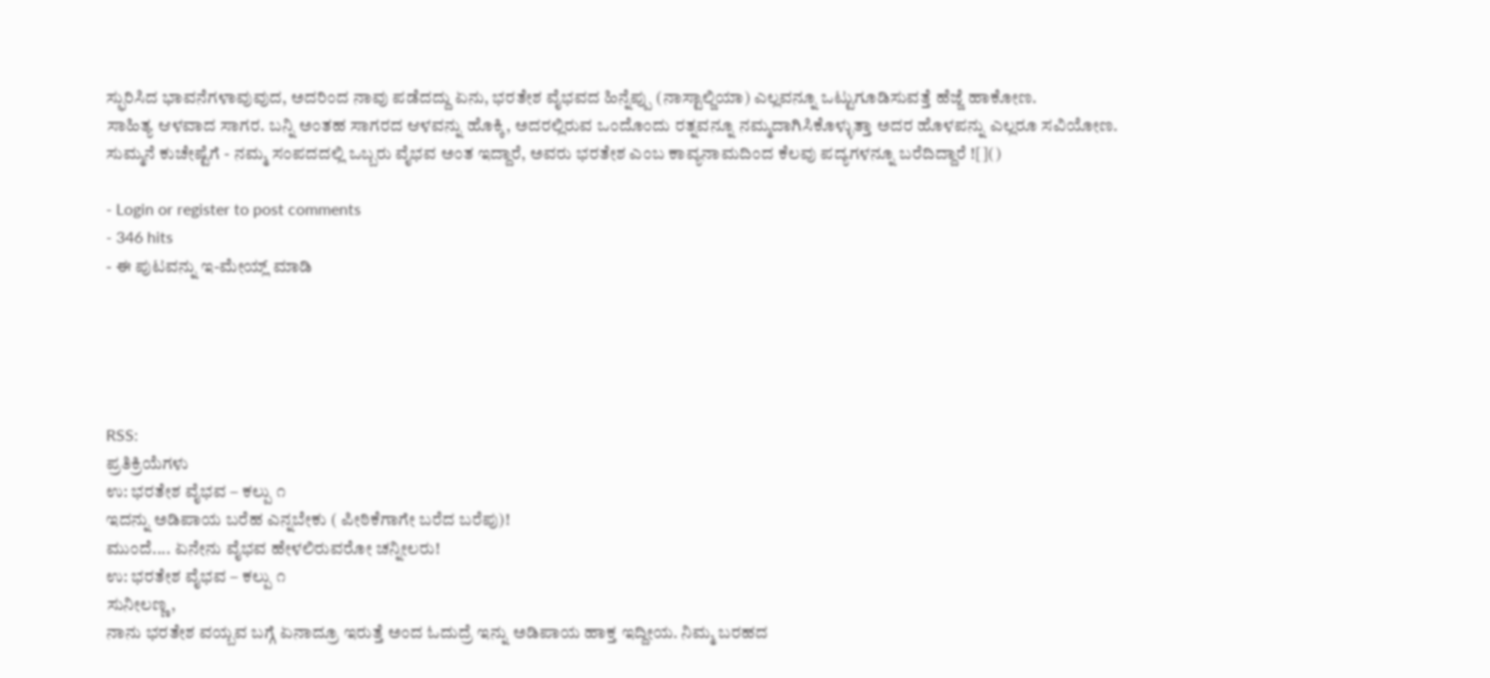ಸ್ಫುರಿಸಿದ ಭಾವನೆಗಳಾವುವುದ, ಅದರಿಂದ ನಾವು ಪಡೆದದ್ದು ಏನು, ಭರತೇಶ ವೈಭವದ ಹಿನ್ನೆಪ್ಪು (ನಾಸ್ಟಾಲ್ಜಿಯಾ) ಎಲ್ಲವನ್ನೂ ಒಟ್ಟುಗೂಡಿಸುವತ್ತೆ ಹೆಜ್ಜೆ ಹಾಕೋಣ.
ಸಾಹಿತ್ಯ ಆಳವಾದ ಸಾಗರ. ಬನ್ನಿ ಅಂತಹ ಸಾಗರದ ಆಳವನ್ನು ಹೊಕ್ಕಿ, ಅದರಲ್ಲಿರುವ ಒಂದೊಂದು ರತ್ನವನ್ನೂ ನಮ್ಮದಾಗಿಸಿಕೊಳ್ಳುತ್ತಾ ಅದರ ಹೊಳಪನ್ನು ಎಲ್ಲರೂ ಸವಿಯೋಣ.
ಸುಮ್ಮನೆ ಕುಚೇಷ್ಟೆಗೆ - ನಮ್ಮ ಸಂಪದದಲ್ಲಿ ಒಬ್ಬರು ವೈಭವ ಅಂತ ಇದ್ದಾರೆ, ಅವರು ಭರತೇಶ ಎಂಬ ಕಾವ್ಯನಾಮದಿಂದ ಕೆಲವು ಪದ್ಯಗಳನ್ನೂ ಬರೆದಿದ್ದಾರೆ ![]()

- Login or register to post comments
- 346 hits
- ಈ ಪುಟವನ್ನು ಇ-ಮೇಯ್ಲ್ ಮಾಡಿ





RSS:
ಪ್ರತಿಕ್ರಿಯೆಗಳು
ಉ: ಭರತೇಶ ವೈಭವ – ಕಲ್ಪು ೧
ಇದನ್ನು ಅಡಿಪಾಯ ಬರೆಹ ಎನ್ನಬೇಕು ( ಪೀಠಿಕೆಗಾಗೇ ಬರೆದ ಬರೆಪು)!
ಮುಂದೆ.... ಏನೇನು ವೈಭವ ಹೇಳಲಿರುವರೋ ಚನ್ನೀಲರು!
ಉ: ಭರತೇಶ ವೈಭವ – ಕಲ್ಪು ೧
ಸುನೀಲಣ್ಣ,
ನಾನು ಭರತೇಶ ವಯ್ಬವ ಬಗ್ಗೆ ಏನಾದ್ರೂ ಇರುತ್ತೆ ಅಂದ ಓದುದ್ರೆ ಇನ್ನು ಅಡಿಪಾಯ ಹಾಕ್ತ ಇದ್ದೀಯ. ನಿಮ್ಮ ಬರಹದ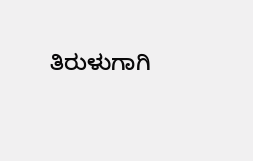ತಿರುಳುಗಾಗಿ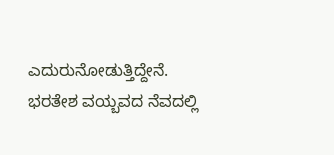ಎದುರುನೋಡುತ್ತಿದ್ದೇನೆ.
ಭರತೇಶ ವಯ್ಬವದ ನೆವದಲ್ಲಿ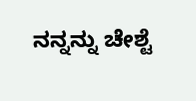ನನ್ನನ್ನು ಚೇಶ್ಟೆ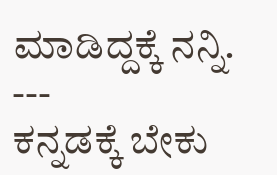ಮಾಡಿದ್ದಕ್ಕೆ ನನ್ನಿ.
---
ಕನ್ನಡಕ್ಕೆ ಬೇಕು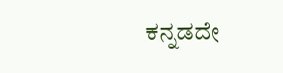ಕನ್ನಡದೇ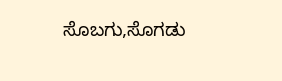ಸೊಬಗು,ಸೊಗಡು